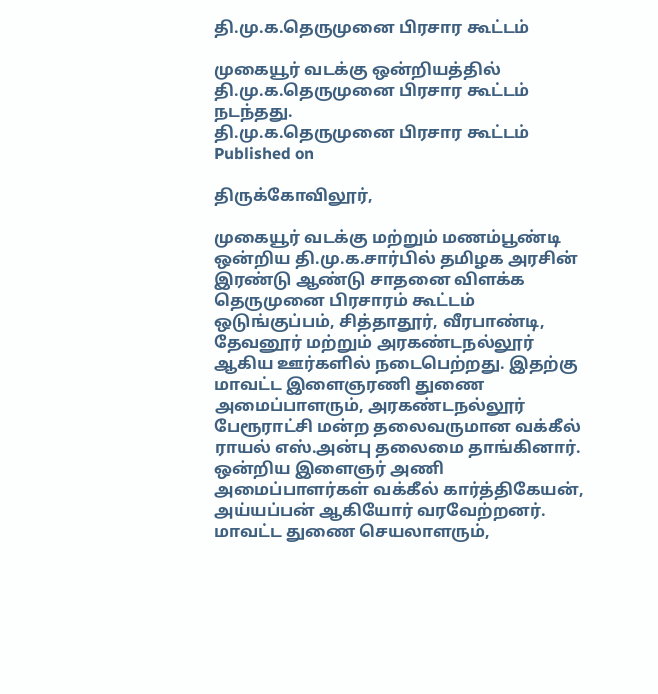தி.மு.க.தெருமுனை பிரசார கூட்டம்

முகையூர் வடக்கு ஒன்றியத்தில் தி.மு.க.தெருமுனை பிரசார கூட்டம் நடந்தது.
தி.மு.க.தெருமுனை பிரசார கூட்டம்
Published on

திருக்கோவிலூர்,

முகையூர் வடக்கு மற்றும் மணம்பூண்டி ஒன்றிய தி.மு.க.சார்பில் தமிழக அரசின் இரண்டு ஆண்டு சாதனை விளக்க தெருமுனை பிரசாரம் கூட்டம் ஒடுங்குப்பம், சித்தாதூர், வீரபாண்டி, தேவனூர் மற்றும் அரகண்டநல்லூர் ஆகிய ஊர்களில் நடைபெற்றது. இதற்கு மாவட்ட இளைஞரணி துணை அமைப்பாளரும், அரகண்டநல்லூர் பேரூராட்சி மன்ற தலைவருமான வக்கீல் ராயல் எஸ்.அன்பு தலைமை தாங்கினார். ஒன்றிய இளைஞர் அணி அமைப்பாளர்கள் வக்கீல் கார்த்திகேயன், அய்யப்பன் ஆகியோர் வரவேற்றனர். மாவட்ட துணை செயலாளரும்,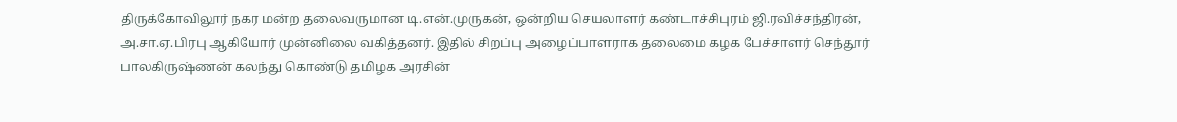திருக்கோவிலூர் நகர மன்ற தலைவருமான டி.என்.முருகன், ஒன்றிய செயலாளர் கண்டாச்சிபுரம் ஜி.ரவிச்சந்திரன், அ.சா.ஏ.பிரபு ஆகியோர் முன்னிலை வகித்தனர். இதில் சிறப்பு அழைப்பாளராக தலைமை கழக பேச்சாளர் செந்தூர் பாலகிருஷ்ணன் கலந்து கொண்டு தமிழக அரசின்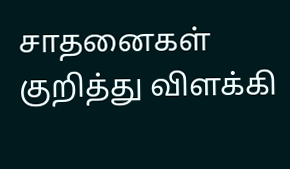சாதனைகள் குறித்து விளக்கி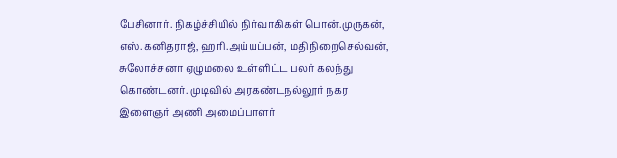பேசினார். நிகழ்ச்சியில் நிர்வாகிகள் பொன்.முருகன், எஸ்.கனிதராஜ், ஹரி.அய்யப்பன், மதிநிறைசெல்வன், சுலோச்சனா ஏழுமலை உள்ளிட்ட பலர் கலந்து கொண்டனர். முடிவில் அரகண்டநல்லூர் நகர இளைஞர் அணி அமைப்பாளர்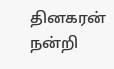தினகரன் நன்றி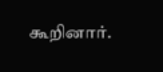கூறினார்.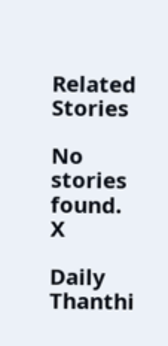Related Stories

No stories found.
X

Daily Thanthi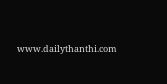www.dailythanthi.com